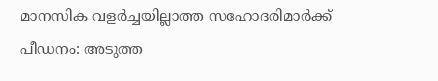മാനസിക വളർച്ചയില്ലാത്ത സഹോദരിമാർക്ക് പീഡനം: അടുത്ത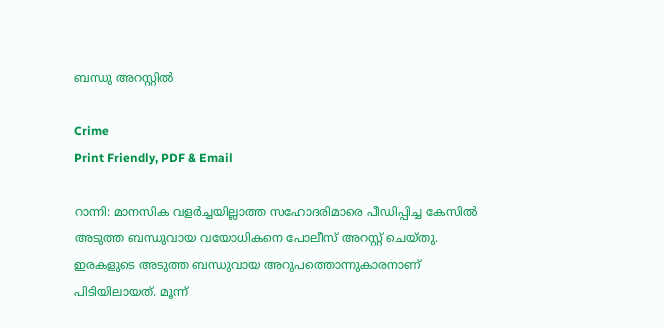ബന്ധു അറസ്റ്റിൽ

Crime
Print Friendly, PDF & Email

റാന്നി: മാനസിക വളർച്ചയില്ലാത്ത സഹോദരിമാരെ പീഡിപ്പിച്ച കേസിൽ അടുത്ത ബന്ധുവായ വയോധികനെ പോലീസ് അറസ്റ്റ് ചെയ്തു. ഇരകളുടെ അടുത്ത ബന്ധുവായ അറുപത്തൊന്നുകാരനാണ് പിടിയിലായത്. മൂന്ന്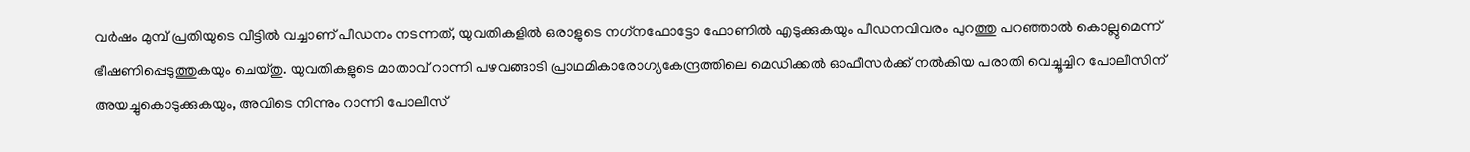വർഷം മുമ്പ് പ്രതിയുടെ വീട്ടിൽ വച്ചാണ് പീഡനം നടന്നത്, യുവതികളിൽ ഒരാളുടെ നഗ്‌നഫോട്ടോ ഫോണിൽ എടുക്കുകയും പീഡനവിവരം പുറത്തു പറഞ്ഞാൽ കൊല്ലുമെന്ന് ഭീഷണിപ്പെടുത്തുകയും ചെയ്തു. യുവതികളുടെ മാതാവ് റാന്നി പഴവങ്ങാടി പ്രാഥമികാരോഗ്യകേന്ദ്രത്തിലെ മെഡിക്കൽ ഓഫീസർക്ക് നൽകിയ പരാതി വെച്ചൂച്ചിറ പോലീസിന് അയച്ചുകൊടുക്കുകയും, അവിടെ നിന്നും റാന്നി പോലീസ്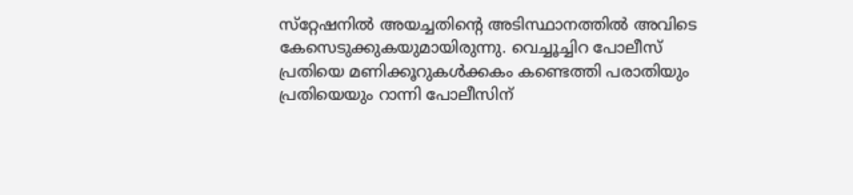സ്‌റ്റേഷനിൽ അയച്ചതിന്റെ അടിസ്ഥാനത്തിൽ അവിടെ കേസെടുക്കുകയുമായിരുന്നു. വെച്ചൂച്ചിറ പോലീസ് പ്രതിയെ മണിക്കൂറുകൾക്കകം കണ്ടെത്തി പരാതിയും പ്രതിയെയും റാന്നി പോലീസിന്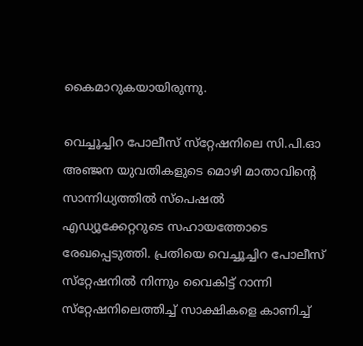കൈമാറുകയായിരുന്നു.

വെച്ചൂച്ചിറ പോലീസ് സ്‌റ്റേഷനിലെ സി.പി.ഓ അഞ്ജന യുവതികളുടെ മൊഴി മാതാവിന്റെ സാന്നിധ്യത്തിൽ സ്‌പെഷൽ എഡ്യൂക്കേറ്ററുടെ സഹായത്തോടെ രേഖപ്പെടുത്തി. പ്രതിയെ വെച്ചൂച്ചിറ പോലീസ് സ്‌റ്റേഷനിൽ നിന്നും വൈകിട്ട് റാന്നി സ്‌റ്റേഷനിലെത്തിച്ച് സാക്ഷികളെ കാണിച്ച്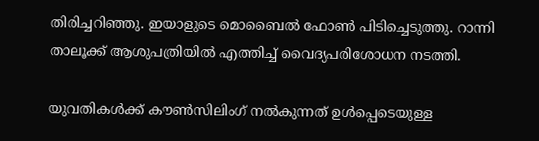തിരിച്ചറിഞ്ഞു. ഇയാളുടെ മൊബൈൽ ഫോൺ പിടിച്ചെടുത്തു. റാന്നി താലൂക്ക് ആശുപത്രിയിൽ എത്തിച്ച് വൈദ്യപരിശോധന നടത്തി.

യുവതികൾക്ക് കൗൺസിലിംഗ് നൽകുന്നത് ഉൾപ്പെടെയുള്ള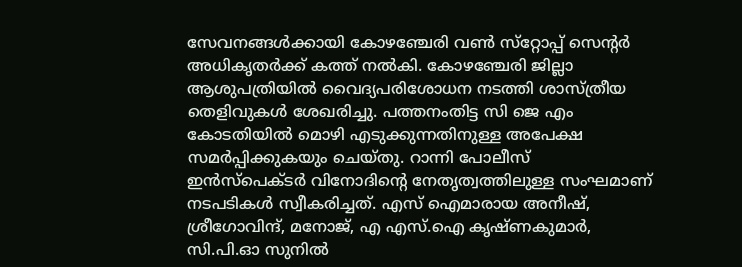സേവനങ്ങൾക്കായി കോഴഞ്ചേരി വൺ സ്‌റ്റോപ്പ് സെന്റർ അധികൃതർക്ക് കത്ത് നൽകി. കോഴഞ്ചേരി ജില്ലാ ആശുപത്രിയിൽ വൈദ്യപരിശോധന നടത്തി ശാസ്ത്രീയ തെളിവുകൾ ശേഖരിച്ചു. പത്തനംതിട്ട സി ജെ എം കോടതിയിൽ മൊഴി എടുക്കുന്നതിനുള്ള അപേക്ഷ സമർപ്പിക്കുകയും ചെയ്തു. റാന്നി പോലീസ് ഇൻസ്‌പെക്ടർ വിനോദിന്റെ നേതൃത്വത്തിലുള്ള സംഘമാണ് നടപടികൾ സ്വീകരിച്ചത്. എസ് ഐമാരായ അനീഷ്, ശ്രീഗോവിന്ദ്, മനോജ്, എ എസ്.ഐ കൃഷ്ണകുമാർ, സി.പി.ഓ സുനിൽ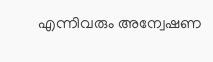എന്നിവരും അന്വേഷണ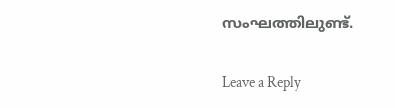സംഘത്തിലുണ്ട്.

Leave a Reply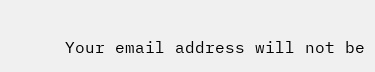Your email address will not be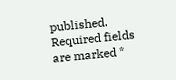published. Required fields are marked *